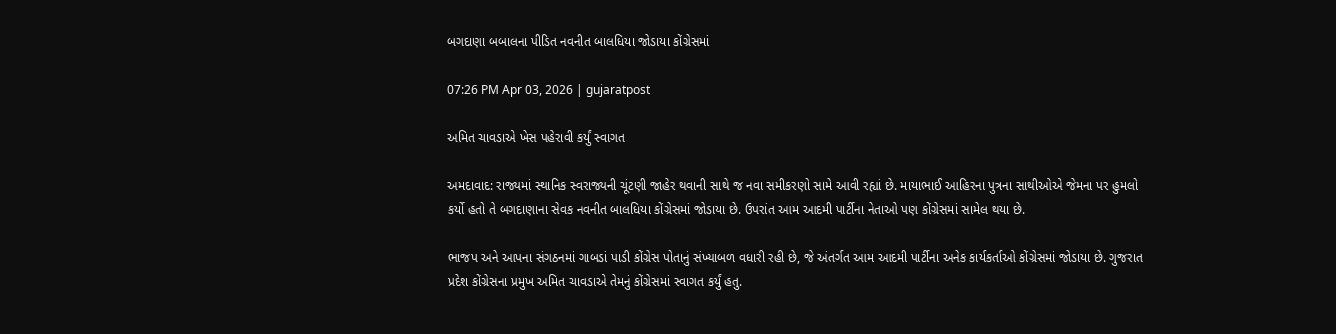બગદાણા બબાલના પીડિત નવનીત બાલધિયા જોડાયા કોંગ્રેસમાં

07:26 PM Apr 03, 2026 | gujaratpost

અમિત ચાવડાએ ખેસ પહેરાવી કર્યું સ્વાગત

અમદાવાદ: રાજ્યમાં સ્થાનિક સ્વરાજ્યની ચૂંટણી જાહેર થવાની સાથે જ નવા સમીકરણો સામે આવી રહ્યાં છે. માયાભાઈ આહિરના પુત્રના સાથીઓએ જેમના પર હુમલો કર્યો હતો તે બગદાણાના સેવક નવનીત બાલધિયા કોંગ્રેસમાં જોડાયા છે. ઉપરાંત આમ આદમી પાર્ટીના નેતાઓ પણ કોંગ્રેસમાં સામેલ થયા છે.

ભાજપ અને આપના સંગઠનમાં ગાબડાં પાડી કોંગ્રેસ પોતાનું સંખ્યાબળ વધારી રહી છે, જે અંતર્ગત આમ આદમી પાર્ટીના અનેક કાર્યકર્તાઓ કોંગ્રેસમાં જોડાયા છે. ગુજરાત પ્રદેશ કોંગ્રેસના પ્રમુખ અમિત ચાવડાએ તેમનું કોંગ્રેસમાં સ્વાગત કર્યું હતુ.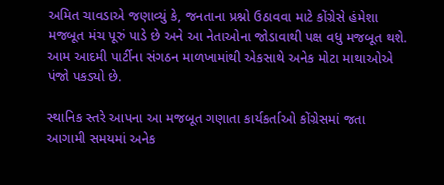અમિત ચાવડાએ જણાવ્યું કે, જનતાના પ્રશ્નો ઉઠાવવા માટે કોંગ્રેસે હંમેશા મજબૂત મંચ પૂરું પાડે છે અને આ નેતાઓના જોડાવાથી પક્ષ વધુ મજબૂત થશે. આમ આદમી પાર્ટીના સંગઠન માળખામાંથી એકસાથે અનેક મોટા માથાઓએ પંજો પકડ્યો છે.

સ્થાનિક સ્તરે આપના આ મજબૂત ગણાતા કાર્યકર્તાઓ કોંગ્રેસમાં જતા આગામી સમયમાં અનેક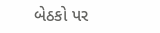બેઠકો પર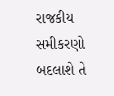રાજકીય સમીકરણો બદલાશે તે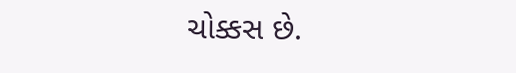ચોક્કસ છે.